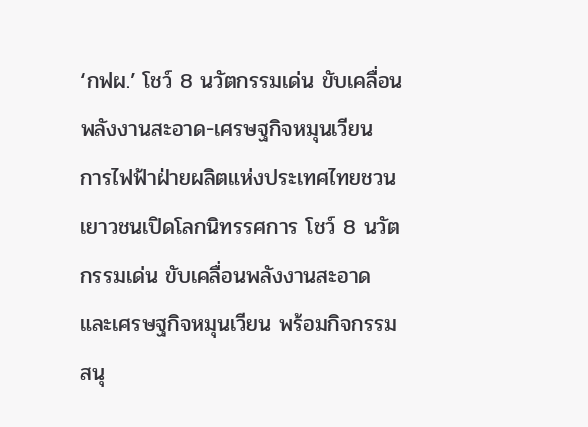‘กฟผ.’ โชว์ 8 นวัตกรรมเด่น ขับเคลื่อนพลังงานสะอาด-เศรษฐกิจหมุนเวียน
การไฟฟ้าฝ่ายผลิตแห่งประเทศไทยชวนเยาวชนเปิดโลกนิทรรศการ โชว์ 8 นวัตกรรมเด่น ขับเคลื่อนพลังงานสะอาด และเศรษฐกิจหมุนเวียน พร้อมกิจกรรมสนุ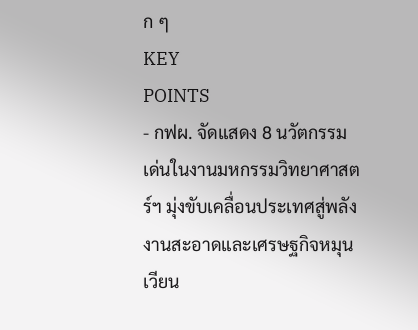ก ๆ
KEY
POINTS
- กฟผ. จัดแสดง 8 นวัตกรรมเด่นในงานมหกรรมวิทยาศาสตร์ฯ มุ่งขับเคลื่อนประเทศสู่พลังงานสะอาดและเศรษฐกิจหมุนเวียน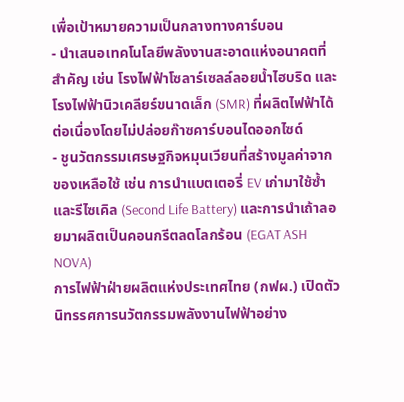เพื่อเป้าหมายความเป็นกลางทางคาร์บอน
- นำเสนอเทคโนโลยีพลังงานสะอาดแห่งอนาคตที่สำคัญ เช่น โรงไฟฟ้าโซลาร์เซลล์ลอยน้ำไฮบริด และโรงไฟฟ้านิวเคลียร์ขนาดเล็ก (SMR) ที่ผลิตไฟฟ้าได้ต่อเนื่องโดยไม่ปล่อยก๊าซคาร์บอนไดออกไซด์
- ชูนวัตกรรมเศรษฐกิจหมุนเวียนที่สร้างมูลค่าจากของเหลือใช้ เช่น การนำแบตเตอรี่ EV เก่ามาใช้ซ้ำและรีไซเคิล (Second Life Battery) และการนำเถ้าลอยมาผลิตเป็นคอนกรีตลดโลกร้อน (EGAT ASH NOVA)
การไฟฟ้าฝ่ายผลิตแห่งประเทศไทย (กฟผ.) เปิดตัวนิทรรศการนวัตกรรมพลังงานไฟฟ้าอย่าง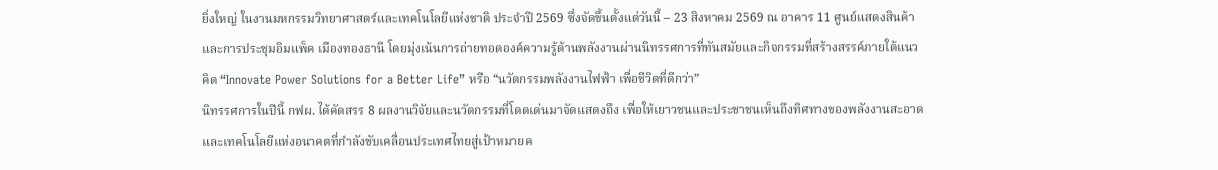ยิ่งใหญ่ ในงานมหกรรมวิทยาศาสตร์และเทคโนโลยีแห่งชาติ ประจำปี 2569 ซึ่งจัดขึ้นตั้งแต่วันนี้ – 23 สิงหาคม 2569 ณ อาคาร 11 ศูนย์แสดงสินค้าและการประชุมอิมแพ็ค เมืองทองธานี โดยมุ่งเน้นการถ่ายทอดองค์ความรู้ด้านพลังงานผ่านนิทรรศการที่ทันสมัยและกิจกรรมที่สร้างสรรค์ภายใต้แนวคิด “Innovate Power Solutions for a Better Life” หรือ “นวัตกรรมพลังงานไฟฟ้า เพื่อชีวิตที่ดีกว่า”
นิทรรศการในปีนี้ กฟผ. ได้คัดสรร 8 ผลงานวิจัยและนวัตกรรมที่โดดเด่นมาจัดแสดงถึง เพื่อให้เยาวชนและประชาชนเห็นถึงทิศทางของพลังงานสะอาดและเทคโนโลยีแห่งอนาคตที่กำลังขับเคลื่อนประเทศไทยสู่เป้าหมายค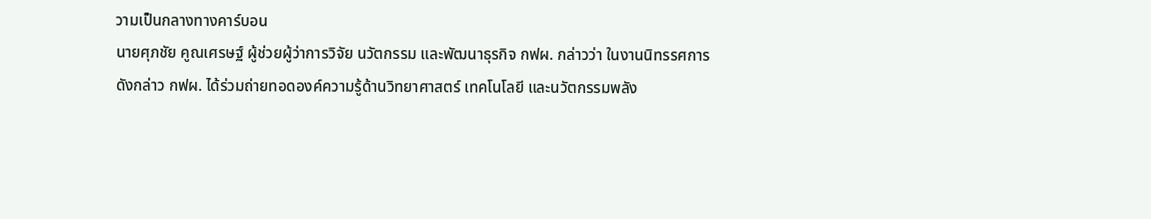วามเป็นกลางทางคาร์บอน
นายศุภชัย คูณเศรษฐ์ ผู้ช่วยผู้ว่าการวิจัย นวัตกรรม และพัฒนาธุรกิจ กฟผ. กล่าวว่า ในงานนิทรรศการดังกล่าว กฟผ. ได้ร่วมถ่ายทอดองค์ความรู้ด้านวิทยาศาสตร์ เทคโนโลยี และนวัตกรรมพลัง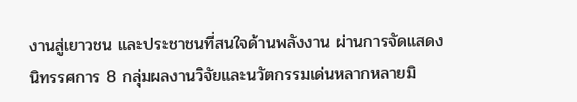งานสู่เยาวชน และประชาชนที่สนใจด้านพลังงาน ผ่านการจัดแสดงนิทรรศการ 8 กลุ่มผลงานวิจัยและนวัตกรรมเด่นหลากหลายมิ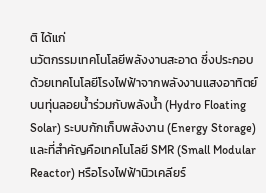ติ ได้แก่
นวัตกรรมเทคโนโลยีพลังงานสะอาด ซึ่งประกอบด้วยเทคโนโลยีโรงไฟฟ้าจากพลังงานแสงอาทิตย์บนทุ่นลอยน้ำร่วมกับพลังน้ำ (Hydro Floating Solar) ระบบกักเก็บพลังงาน (Energy Storage) และที่สำคัญคือเทคโนโลยี SMR (Small Modular Reactor) หรือโรงไฟฟ้านิวเคลียร์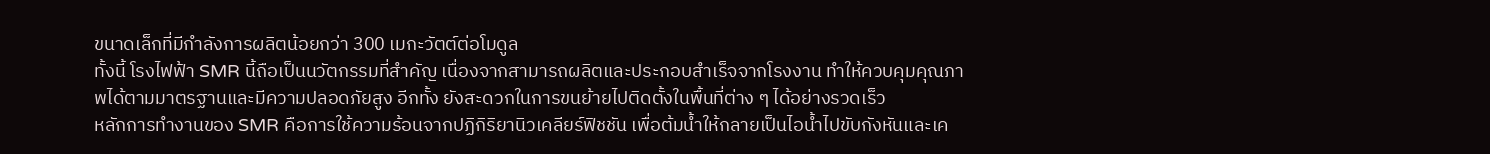ขนาดเล็กที่มีกำลังการผลิตน้อยกว่า 300 เมกะวัตต์ต่อโมดูล
ทั้งนี้ โรงไฟฟ้า SMR นี้ถือเป็นนวัตกรรมที่สำคัญ เนื่องจากสามารถผลิตและประกอบสำเร็จจากโรงงาน ทำให้ควบคุมคุณภาพได้ตามมาตรฐานและมีความปลอดภัยสูง อีกทั้ง ยังสะดวกในการขนย้ายไปติดตั้งในพื้นที่ต่าง ๆ ได้อย่างรวดเร็ว
หลักการทำงานของ SMR คือการใช้ความร้อนจากปฏิกิริยานิวเคลียร์ฟิชชัน เพื่อต้มน้ำให้กลายเป็นไอน้ำไปขับกังหันและเค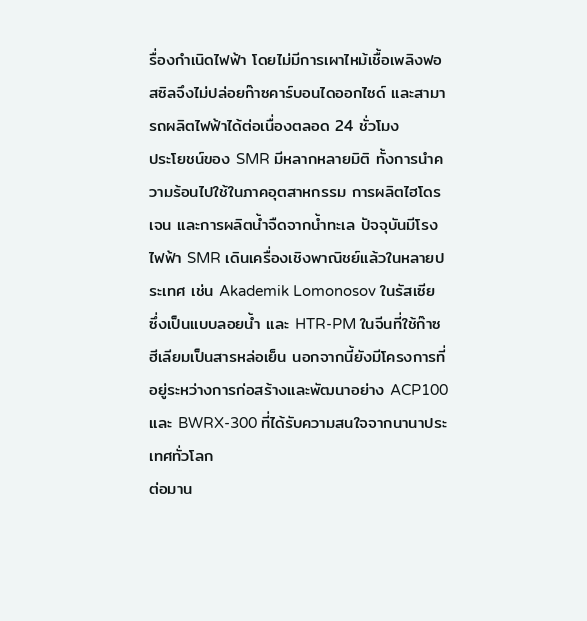รื่องกำเนิดไฟฟ้า โดยไม่มีการเผาไหม้เชื้อเพลิงฟอสซิลจึงไม่ปล่อยก๊าซคาร์บอนไดออกไซด์ และสามารถผลิตไฟฟ้าได้ต่อเนื่องตลอด 24 ชั่วโมง
ประโยชน์ของ SMR มีหลากหลายมิติ ทั้งการนำความร้อนไปใช้ในภาคอุตสาหกรรม การผลิตไฮโดรเจน และการผลิตน้ำจืดจากน้ำทะเล ปัจจุบันมีโรงไฟฟ้า SMR เดินเครื่องเชิงพาณิชย์แล้วในหลายประเทศ เช่น Akademik Lomonosov ในรัสเซีย ซึ่งเป็นแบบลอยน้ำ และ HTR-PM ในจีนที่ใช้ก๊าซฮีเลียมเป็นสารหล่อเย็น นอกจากนี้ยังมีโครงการที่อยู่ระหว่างการก่อสร้างและพัฒนาอย่าง ACP100 และ BWRX-300 ที่ได้รับความสนใจจากนานาประเทศทั่วโลก
ต่อมาน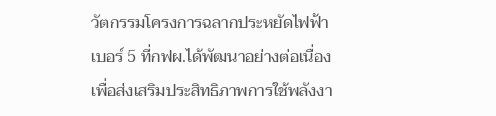วัตกรรมโครงการฉลากประหยัดไฟฟ้าเบอร์ 5 ที่กฟผ.ได้พัฒนาอย่างต่อเนื่องเพื่อส่งเสริมประสิทธิภาพการใช้พลังงา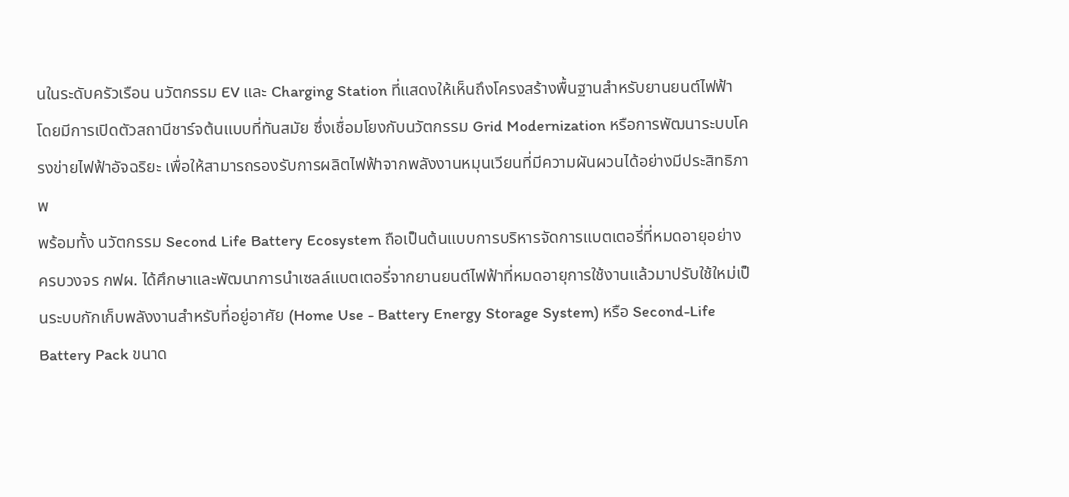นในระดับครัวเรือน นวัตกรรม EV และ Charging Station ที่แสดงให้เห็นถึงโครงสร้างพื้นฐานสำหรับยานยนต์ไฟฟ้า โดยมีการเปิดตัวสถานีชาร์จต้นแบบที่ทันสมัย ซึ่งเชื่อมโยงกับนวัตกรรม Grid Modernization หรือการพัฒนาระบบโครงข่ายไฟฟ้าอัจฉริยะ เพื่อให้สามารถรองรับการผลิตไฟฟ้าจากพลังงานหมุนเวียนที่มีความผันผวนได้อย่างมีประสิทธิภาพ
พร้อมทั้ง นวัตกรรม Second Life Battery Ecosystem ถือเป็นต้นแบบการบริหารจัดการแบตเตอรี่ที่หมดอายุอย่างครบวงจร กฟผ. ได้ศึกษาและพัฒนาการนำเซลล์แบตเตอรี่จากยานยนต์ไฟฟ้าที่หมดอายุการใช้งานแล้วมาปรับใช้ใหม่เป็นระบบกักเก็บพลังงานสำหรับที่อยู่อาศัย (Home Use - Battery Energy Storage System) หรือ Second-Life Battery Pack ขนาด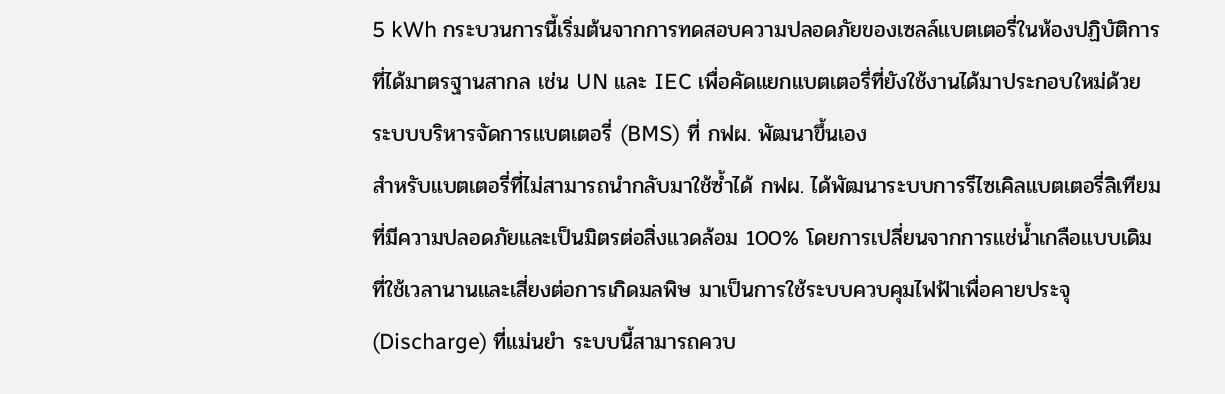5 kWh กระบวนการนี้เริ่มต้นจากการทดสอบความปลอดภัยของเซลล์แบตเตอรี่ในห้องปฏิบัติการที่ได้มาตรฐานสากล เช่น UN และ IEC เพื่อคัดแยกแบตเตอรี่ที่ยังใช้งานได้มาประกอบใหม่ด้วยระบบบริหารจัดการแบตเตอรี่ (BMS) ที่ กฟผ. พัฒนาขึ้นเอง
สำหรับแบตเตอรี่ที่ไม่สามารถนำกลับมาใช้ซ้ำได้ กฟผ. ได้พัฒนาระบบการรีไซเคิลแบตเตอรี่ลิเทียมที่มีความปลอดภัยและเป็นมิตรต่อสิ่งแวดล้อม 100% โดยการเปลี่ยนจากการแช่น้ำเกลือแบบเดิมที่ใช้เวลานานและเสี่ยงต่อการเกิดมลพิษ มาเป็นการใช้ระบบควบคุมไฟฟ้าเพื่อคายประจุ (Discharge) ที่แม่นยำ ระบบนี้สามารถควบ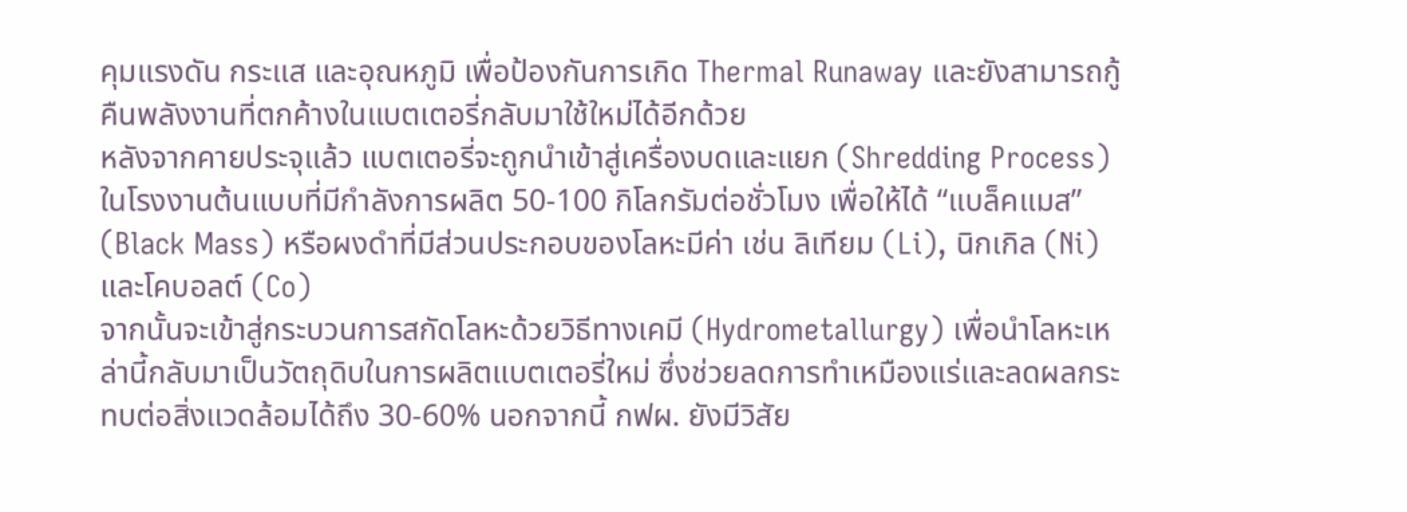คุมแรงดัน กระแส และอุณหภูมิ เพื่อป้องกันการเกิด Thermal Runaway และยังสามารถกู้คืนพลังงานที่ตกค้างในแบตเตอรี่กลับมาใช้ใหม่ได้อีกด้วย
หลังจากคายประจุแล้ว แบตเตอรี่จะถูกนำเข้าสู่เครื่องบดและแยก (Shredding Process) ในโรงงานต้นแบบที่มีกำลังการผลิต 50-100 กิโลกรัมต่อชั่วโมง เพื่อให้ได้ “แบล็คแมส” (Black Mass) หรือผงดำที่มีส่วนประกอบของโลหะมีค่า เช่น ลิเทียม (Li), นิกเกิล (Ni) และโคบอลต์ (Co)
จากนั้นจะเข้าสู่กระบวนการสกัดโลหะด้วยวิธีทางเคมี (Hydrometallurgy) เพื่อนำโลหะเหล่านี้กลับมาเป็นวัตถุดิบในการผลิตแบตเตอรี่ใหม่ ซึ่งช่วยลดการทำเหมืองแร่และลดผลกระทบต่อสิ่งแวดล้อมได้ถึง 30-60% นอกจากนี้ กฟผ. ยังมีวิสัย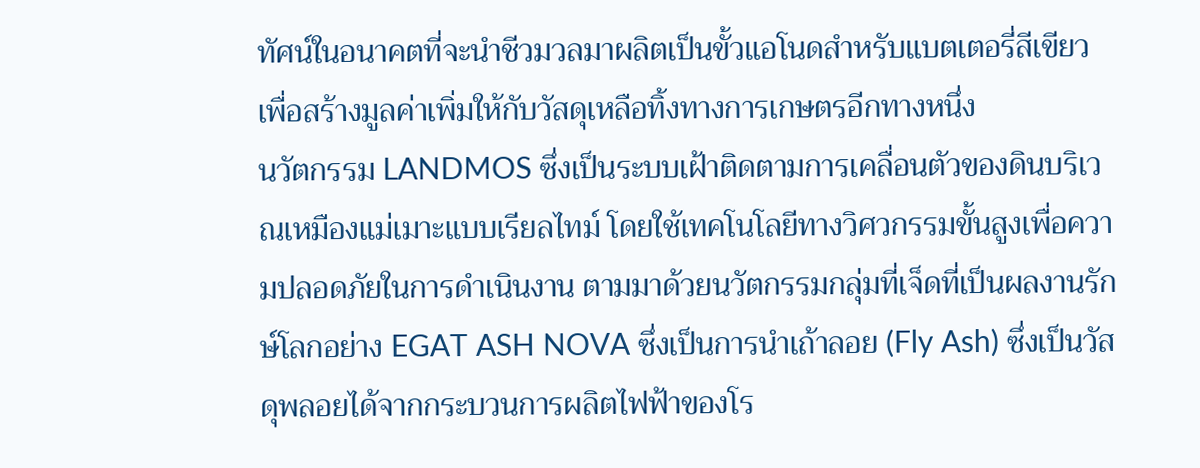ทัศน์ในอนาคตที่จะนำชีวมวลมาผลิตเป็นขั้วแอโนดสำหรับแบตเตอรี่สีเขียว เพื่อสร้างมูลค่าเพิ่มให้กับวัสดุเหลือทิ้งทางการเกษตรอีกทางหนึ่ง
นวัตกรรม LANDMOS ซึ่งเป็นระบบเฝ้าติดตามการเคลื่อนตัวของดินบริเวณเหมืองแม่เมาะแบบเรียลไทม์ โดยใช้เทคโนโลยีทางวิศวกรรมขั้นสูงเพื่อความปลอดภัยในการดำเนินงาน ตามมาด้วยนวัตกรรมกลุ่มที่เจ็ดที่เป็นผลงานรักษ์โลกอย่าง EGAT ASH NOVA ซึ่งเป็นการนำเถ้าลอย (Fly Ash) ซึ่งเป็นวัสดุพลอยได้จากกระบวนการผลิตไฟฟ้าของโร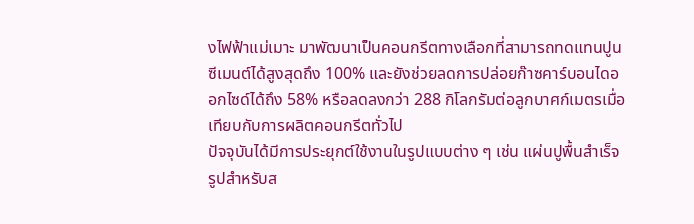งไฟฟ้าแม่เมาะ มาพัฒนาเป็นคอนกรีตทางเลือกที่สามารถทดแทนปูนซีเมนต์ได้สูงสุดถึง 100% และยังช่วยลดการปล่อยก๊าซคาร์บอนไดออกไซด์ได้ถึง 58% หรือลดลงกว่า 288 กิโลกรัมต่อลูกบาศก์เมตรเมื่อเทียบกับการผลิตคอนกรีตทั่วไป
ปัจจุบันได้มีการประยุกต์ใช้งานในรูปแบบต่าง ๆ เช่น แผ่นปูพื้นสำเร็จรูปสำหรับส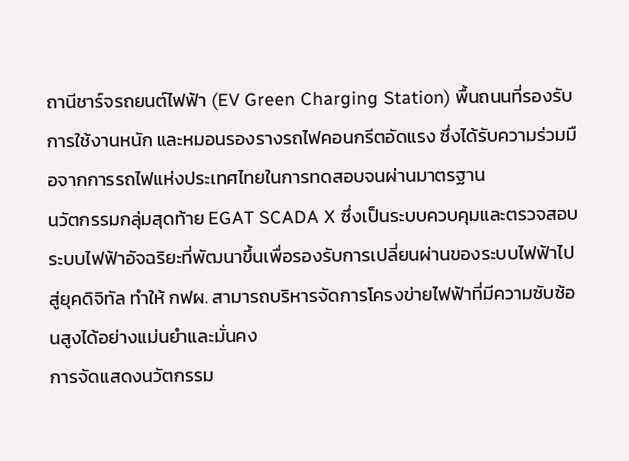ถานีชาร์จรถยนต์ไฟฟ้า (EV Green Charging Station) พื้นถนนที่รองรับการใช้งานหนัก และหมอนรองรางรถไฟคอนกรีตอัดแรง ซึ่งได้รับความร่วมมือจากการรถไฟแห่งประเทศไทยในการทดสอบจนผ่านมาตรฐาน
นวัตกรรมกลุ่มสุดท้าย EGAT SCADA X ซึ่งเป็นระบบควบคุมและตรวจสอบระบบไฟฟ้าอัจฉริยะที่พัฒนาขึ้นเพื่อรองรับการเปลี่ยนผ่านของระบบไฟฟ้าไปสู่ยุคดิจิทัล ทำให้ กฟผ. สามารถบริหารจัดการโครงข่ายไฟฟ้าที่มีความซับซ้อนสูงได้อย่างแม่นยำและมั่นคง
การจัดแสดงนวัตกรรม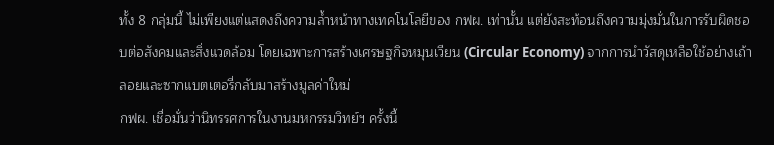ทั้ง 8 กลุ่มนี้ ไม่เพียงแต่แสดงถึงความล้ำหน้าทางเทคโนโลยีของ กฟผ. เท่านั้น แต่ยังสะท้อนถึงความมุ่งมั่นในการรับผิดชอบต่อสังคมและสิ่งแวดล้อม โดยเฉพาะการสร้างเศรษฐกิจหมุนเวียน (Circular Economy) จากการนำวัสดุเหลือใช้อย่างเถ้าลอยและซากแบตเตอรี่กลับมาสร้างมูลค่าใหม่
กฟผ. เชื่อมั่นว่านิทรรศการในงานมหกรรมวิทย์ฯ ครั้งนี้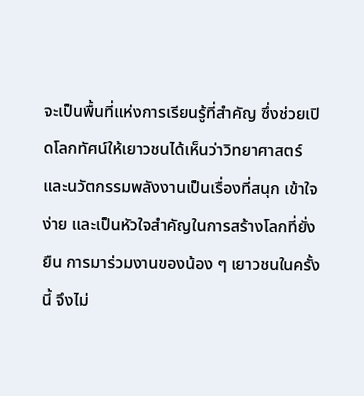จะเป็นพื้นที่แห่งการเรียนรู้ที่สำคัญ ซึ่งช่วยเปิดโลกทัศน์ให้เยาวชนได้เห็นว่าวิทยาศาสตร์และนวัตกรรมพลังงานเป็นเรื่องที่สนุก เข้าใจง่าย และเป็นหัวใจสำคัญในการสร้างโลกที่ยั่งยืน การมาร่วมงานของน้อง ๆ เยาวชนในครั้งนี้ จึงไม่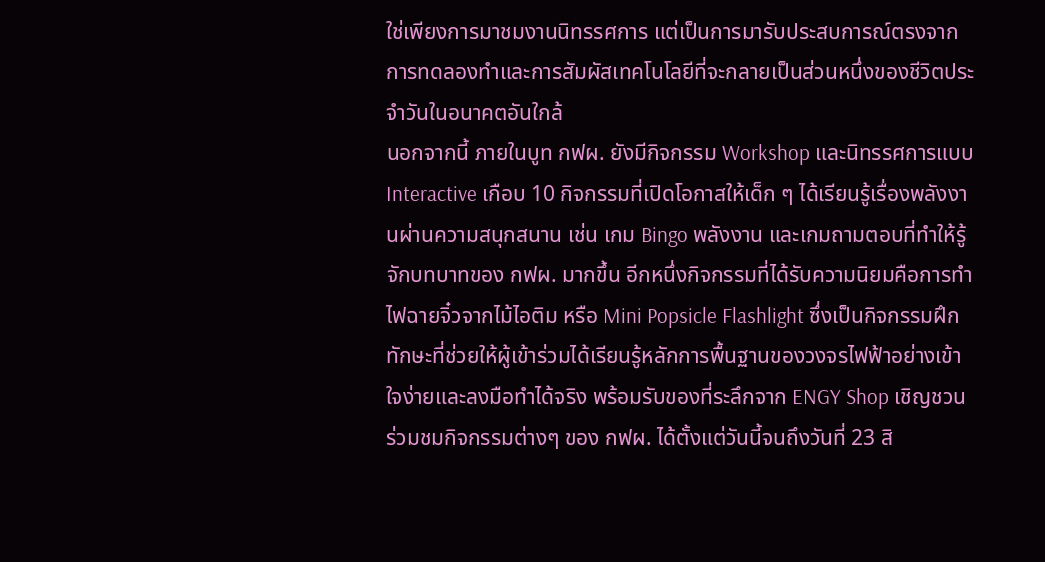ใช่เพียงการมาชมงานนิทรรศการ แต่เป็นการมารับประสบการณ์ตรงจากการทดลองทำและการสัมผัสเทคโนโลยีที่จะกลายเป็นส่วนหนึ่งของชีวิตประจำวันในอนาคตอันใกล้
นอกจากนี้ ภายในบูท กฟผ. ยังมีกิจกรรม Workshop และนิทรรศการแบบ Interactive เกือบ 10 กิจกรรมที่เปิดโอกาสให้เด็ก ๆ ได้เรียนรู้เรื่องพลังงานผ่านความสนุกสนาน เช่น เกม Bingo พลังงาน และเกมถามตอบที่ทำให้รู้จักบทบาทของ กฟผ. มากขึ้น อีกหนึ่งกิจกรรมที่ได้รับความนิยมคือการทำไฟฉายจิ๋วจากไม้ไอติม หรือ Mini Popsicle Flashlight ซึ่งเป็นกิจกรรมฝึกทักษะที่ช่วยให้ผู้เข้าร่วมได้เรียนรู้หลักการพื้นฐานของวงจรไฟฟ้าอย่างเข้าใจง่ายและลงมือทำได้จริง พร้อมรับของที่ระลึกจาก ENGY Shop เชิญชวนร่วมชมกิจกรรมต่างๆ ของ กฟผ. ได้ตั้งแต่วันนี้จนถึงวันที่ 23 สิ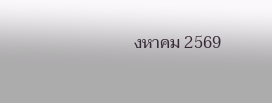งหาคม 2569